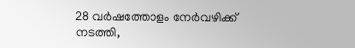28 വർഷത്തോളം നേർവഴിക്ക് നടത്തി,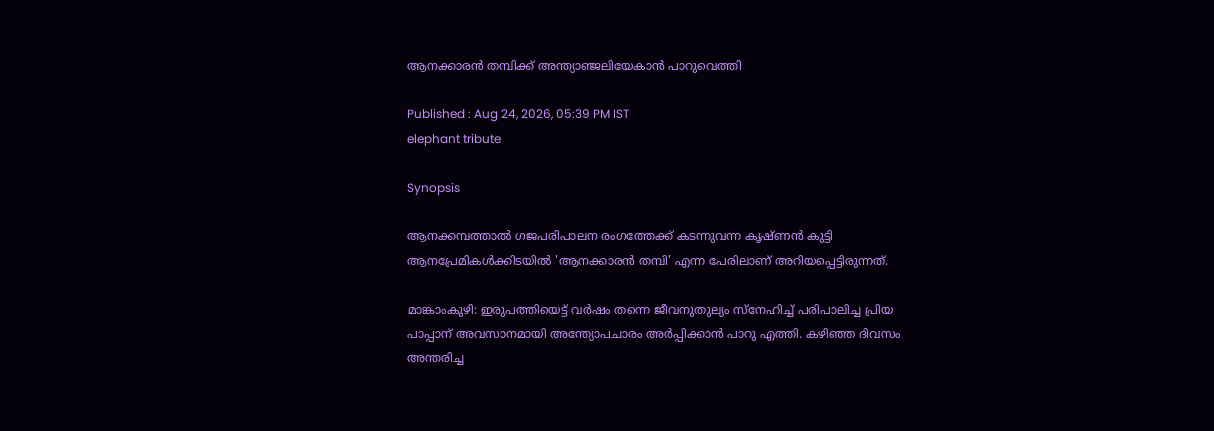ആനക്കാരൻ തമ്പിക്ക് അന്ത്യാഞ്ജലിയേകാൻ പാറുവെത്തി

Published : Aug 24, 2026, 05:39 PM IST
elephant tribute

Synopsis

ആനക്കമ്പത്താൽ ഗജപരിപാലന രംഗത്തേക്ക് കടന്നുവന്ന കൃഷ്ണൻ കുട്ടി ആനപ്രേമികൾക്കിടയിൽ 'ആനക്കാരൻ തമ്പി' എന്ന പേരിലാണ് അറിയപ്പെട്ടിരുന്നത്.

മാങ്കാംകുഴി: ഇരുപത്തിയെട്ട് വർഷം തന്നെ ജീവനുതുല്യം സ്നേഹിച്ച് പരിപാലിച്ച പ്രിയ പാപ്പാന് അവസാനമായി അന്ത്യോപചാരം അർപ്പിക്കാൻ പാറു എത്തി. കഴിഞ്ഞ ദിവസം അന്തരിച്ച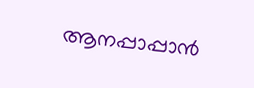ആനപ്പാപ്പാൻ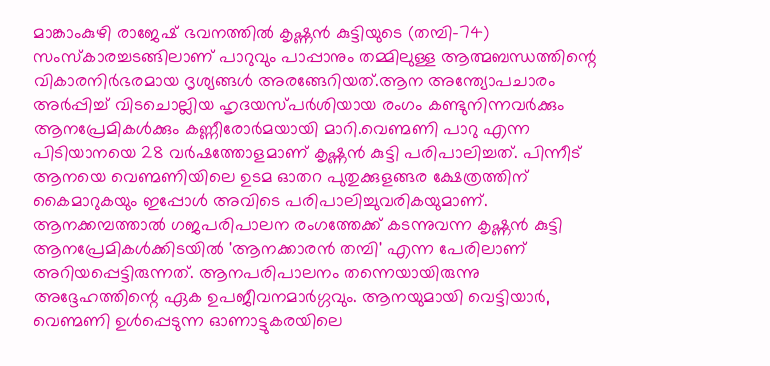മാങ്കാംകുഴി രാജേഷ് ഭവനത്തിൽ കൃഷ്ണൻ കുട്ടിയുടെ (തമ്പി-74) സംസ്കാരച്ചടങ്ങിലാണ് പാറുവും പാപ്പാനും തമ്മിലുള്ള ആത്മബന്ധത്തിന്റെ വികാരനിർഭരമായ ദൃശ്യങ്ങൾ അരങ്ങേറിയത്.ആന അന്ത്യോപചാരം അർപ്പിച്ച് വിടചൊല്ലിയ ഹൃദയസ്പർശിയായ രംഗം കണ്ടുനിന്നവർക്കും ആനപ്രേമികൾക്കും കണ്ണീരോർമയായി മാറി.വെണ്മണി പാറു എന്ന പിടിയാനയെ 28 വർഷത്തോളമാണ് കൃഷ്ണൻ കുട്ടി പരിപാലിച്ചത്. പിന്നീട് ആനയെ വെണ്മണിയിലെ ഉടമ ഓതറ പുതുക്കുളങ്ങര ക്ഷേത്രത്തിന് കൈമാറുകയും ഇപ്പോൾ അവിടെ പരിപാലിച്ചുവരികയുമാണ്. ആനക്കമ്പത്താൽ ഗജപരിപാലന രംഗത്തേക്ക് കടന്നുവന്ന കൃഷ്ണൻ കുട്ടി ആനപ്രേമികൾക്കിടയിൽ 'ആനക്കാരൻ തമ്പി' എന്ന പേരിലാണ് അറിയപ്പെട്ടിരുന്നത്. ആനപരിപാലനം തന്നെയായിരുന്നു അദ്ദേഹത്തിന്റെ ഏക ഉപജീവനമാർഗ്ഗവും. ആനയുമായി വെട്ടിയാർ, വെണ്മണി ഉൾപ്പെടുന്ന ഓണാട്ടുകരയിലെ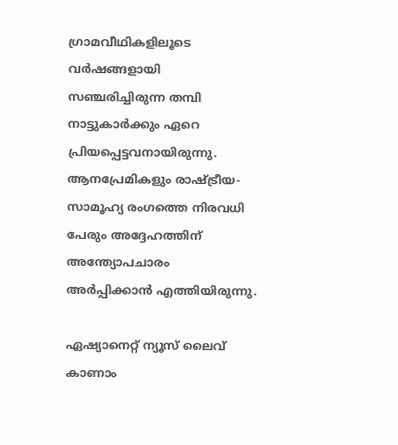ഗ്രാമവീഥികളിലൂടെ വർഷങ്ങളായി സഞ്ചരിച്ചിരുന്ന തമ്പി നാട്ടുകാർക്കും ഏറെ പ്രിയപ്പെട്ടവനായിരുന്നു. ആനപ്രേമികളും രാഷ്ട്രീയ-സാമൂഹ്യ രംഗത്തെ നിരവധി പേരും അദ്ദേഹത്തിന് അന്ത്യോപചാരം അർപ്പിക്കാൻ എത്തിയിരുന്നു.

ഏഷ്യാനെറ്റ് ന്യൂസ് ലൈവ് കാണാം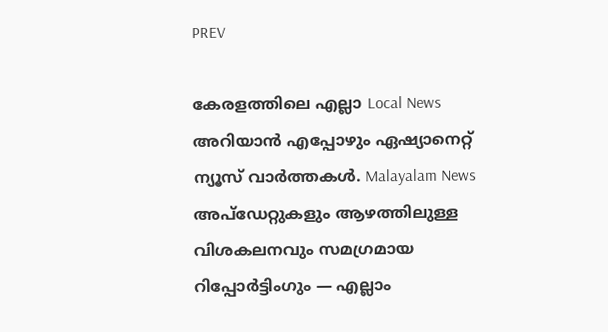PREV

കേരളത്തിലെ എല്ലാ Local News അറിയാൻ എപ്പോഴും ഏഷ്യാനെറ്റ് ന്യൂസ് വാർത്തകൾ. Malayalam News  അപ്‌ഡേറ്റുകളും ആഴത്തിലുള്ള വിശകലനവും സമഗ്രമായ റിപ്പോർട്ടിംഗും — എല്ലാം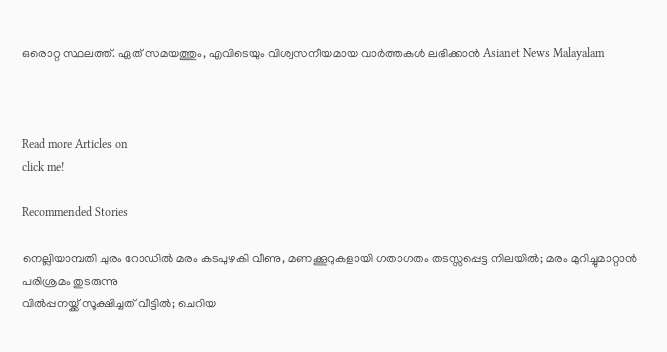ഒരൊറ്റ സ്ഥലത്ത്. ഏത് സമയത്തും, എവിടെയും വിശ്വസനീയമായ വാർത്തകൾ ലഭിക്കാൻ Asianet News Malayalam



Read more Articles on
click me!

Recommended Stories

നെല്ലിയാമ്പതി ചുരം റോഡിൽ മരം കടപുഴകി വീണു, മണക്കൂറുകളായി ഗതാഗതം തടസ്സപ്പെട്ട നിലയിൽ; മരം മുറിച്ചുമാറ്റാൻ പരിശ്രമം തുടരുന്നു
വില്‍പ്പനയ്ക്ക് സൂക്ഷിച്ചത് വീട്ടില്‍; ചെറിയ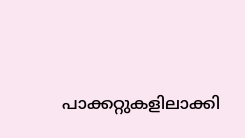പാക്കറ്റുകളിലാക്കി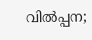വില്‍പ്പന;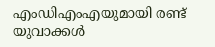എംഡിഎംഎയുമായി രണ്ട് യുവാക്കള്‍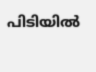പിടിയില്‍